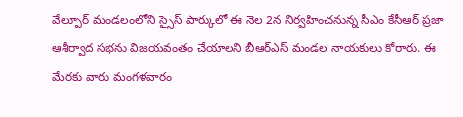వేల్పూర్ మండలంలోని స్సైస్ పార్కులో ఈ నెల 2న నిర్వహించనున్న సీఎం కేసీఆర్ ప్రజా ఆశీర్వాద సభను విజయవంతం చేయాలని బీఆర్ఎస్ మండల నాయకులు కోరారు. ఈ మేరకు వారు మంగళవారం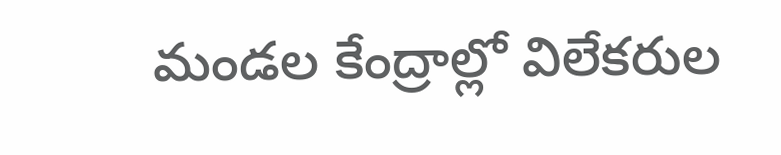మండల కేంద్రాల్లో విలేకరుల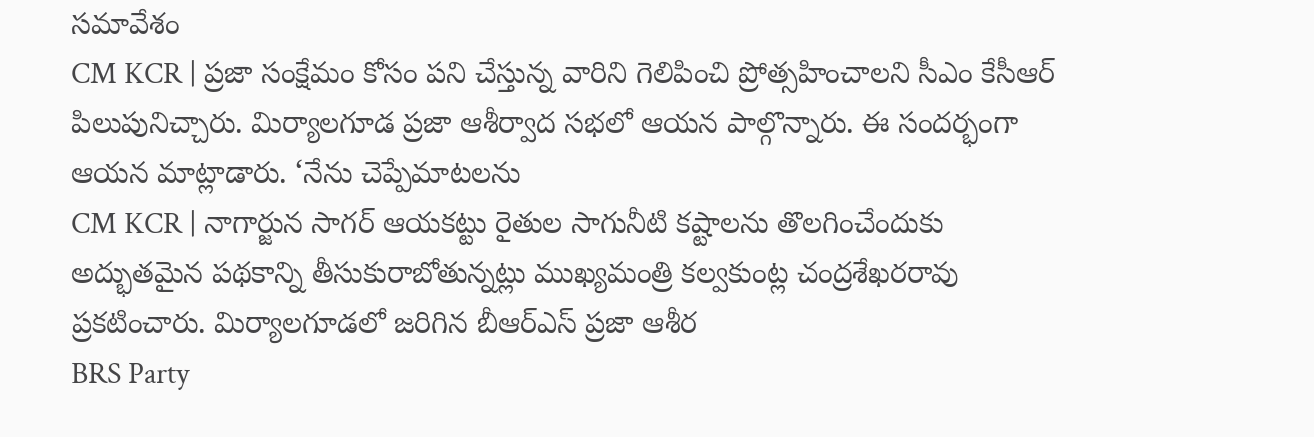సమావేశం
CM KCR | ప్రజా సంక్షేమం కోసం పని చేస్తున్న వారిని గెలిపించి ప్రోత్సహించాలని సీఎం కేసీఆర్ పిలుపునిచ్చారు. మిర్యాలగూడ ప్రజా ఆశీర్వాద సభలో ఆయన పాల్గొన్నారు. ఈ సందర్భంగా ఆయన మాట్లాడారు. ‘నేను చెప్పేమాటలను
CM KCR | నాగార్జున సాగర్ ఆయకట్టు రైతుల సాగునీటి కష్టాలను తొలగించేందుకు అద్భుతమైన పథకాన్ని తీసుకురాబోతున్నట్లు ముఖ్యమంత్రి కల్వకుంట్ల చంద్రశేఖరరావు ప్రకటించారు. మిర్యాలగూడలో జరిగిన బీఆర్ఎస్ ప్రజా ఆశీర
BRS Party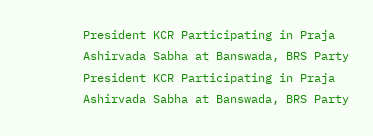President KCR Participating in Praja Ashirvada Sabha at Banswada, BRS Party President KCR Participating in Praja Ashirvada Sabha at Banswada, BRS Party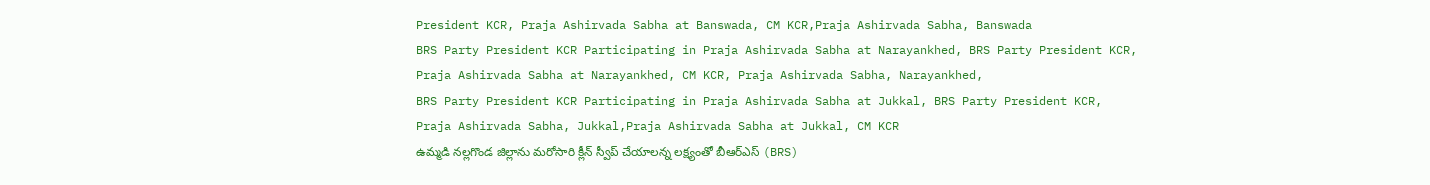President KCR, Praja Ashirvada Sabha at Banswada, CM KCR,Praja Ashirvada Sabha, Banswada
BRS Party President KCR Participating in Praja Ashirvada Sabha at Narayankhed, BRS Party President KCR, Praja Ashirvada Sabha at Narayankhed, CM KCR, Praja Ashirvada Sabha, Narayankhed,
BRS Party President KCR Participating in Praja Ashirvada Sabha at Jukkal, BRS Party President KCR, Praja Ashirvada Sabha, Jukkal,Praja Ashirvada Sabha at Jukkal, CM KCR
ఉమ్మడి నల్లగొండ జిల్లాను మరోసారి క్లీన్ స్వీప్ చేయాలన్న లక్ష్యంతో బీఆర్ఎస్ (BRS)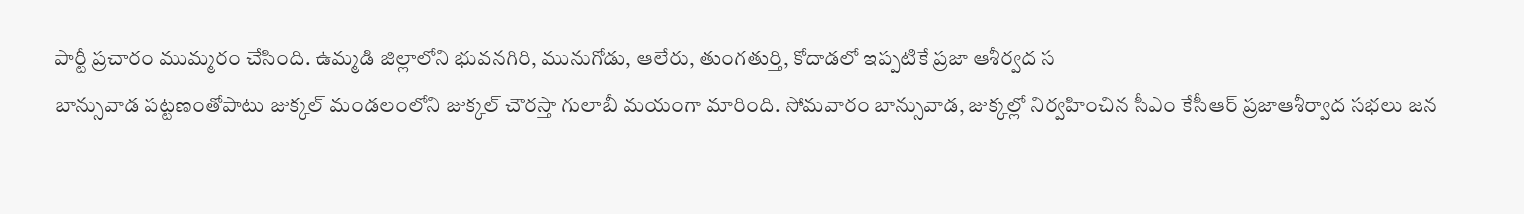పార్టీ ప్రచారం ముమ్మరం చేసింది. ఉమ్మడి జిల్లాలోని భువనగిరి, మునుగోడు, ఆలేరు, తుంగతుర్తి, కోదాడలో ఇప్పటికే ప్రజా ఆశీర్వద స
బాన్సువాడ పట్టణంతోపాటు జుక్కల్ మండలంలోని జుక్కల్ చౌరస్తా గులాబీ మయంగా మారింది. సోమవారం బాన్సువాడ, జుక్కల్లో నిర్వహించిన సీఎం కేసీఆర్ ప్రజాఆశీర్వాద సభలు జన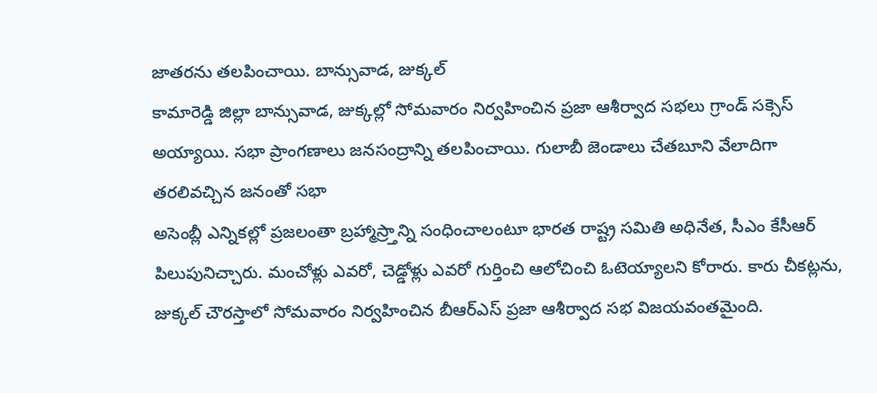జాతరను తలపించాయి. బాన్సువాడ, జుక్కల్
కామారెడ్డి జిల్లా బాన్సువాడ, జుక్కల్లో సోమవారం నిర్వహించిన ప్రజా ఆశీర్వాద సభలు గ్రాండ్ సక్సెస్ అయ్యాయి. సభా ప్రాంగణాలు జనసంద్రాన్ని తలపించాయి. గులాబీ జెండాలు చేతబూని వేలాదిగా తరలివచ్చిన జనంతో సభా
అసెంబ్లీ ఎన్నికల్లో ప్రజలంతా బ్రహ్మాస్ర్తాన్ని సంధించాలంటూ భారత రాష్ట్ర సమితి అధినేత, సీఎం కేసీఆర్ పిలుపునిచ్చారు. మంచోళ్లు ఎవరో, చెడ్డోళ్లు ఎవరో గుర్తించి ఆలోచించి ఓటెయ్యాలని కోరారు. కారు చీకట్లను,
జుక్కల్ చౌరస్తాలో సోమవారం నిర్వహించిన బీఆర్ఎస్ ప్రజా ఆశీర్వాద సభ విజయవంతమైంది.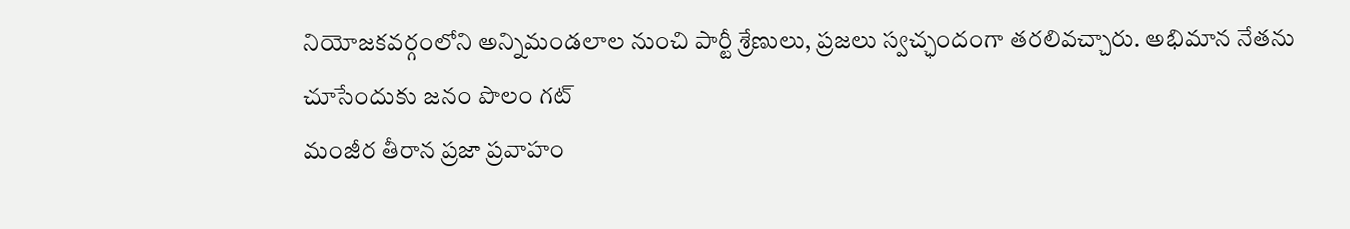నియోజకవర్గంలోని అన్నిమండలాల నుంచి పార్టీ శ్రేణులు, ప్రజలు స్వచ్ఛందంగా తరలివచ్చారు. అభిమాన నేతను చూసేందుకు జనం పొలం గట్
మంజీర తీరాన ప్రజా ప్రవాహం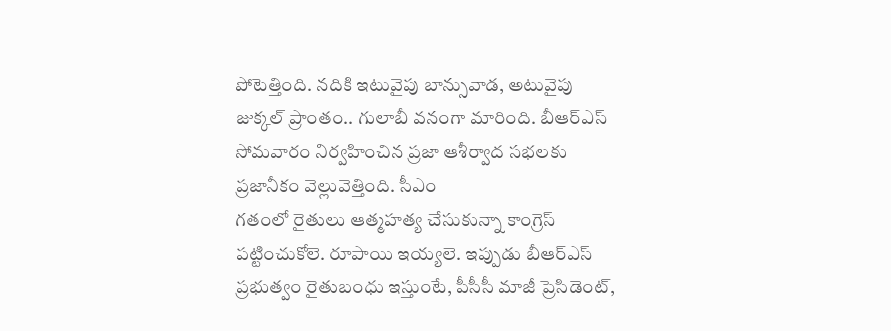పోటెత్తింది. నదికి ఇటువైపు బాన్సువాడ, అటువైపు జుక్కల్ ప్రాంతం.. గులాబీ వనంగా మారింది. బీఆర్ఎస్ సోమవారం నిర్వహించిన ప్రజా ఆశీర్వాద సభలకు ప్రజానీకం వెల్లువెత్తింది. సీఎం
గతంలో రైతులు ఆత్మహత్య చేసుకున్నా కాంగ్రెస్ పట్టించుకోలె. రూపాయి ఇయ్యలె. ఇప్పుడు బీఆర్ఎస్ ప్రభుత్వం రైతుబంధు ఇస్తుంటే, పీసీసీ మాజీ ప్రెసిడెంట్,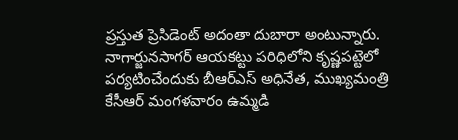ప్రస్తుత ప్రెసిడెంట్ అదంతా దుబారా అంటున్నారు.
నాగార్జునసాగర్ ఆయకట్టు పరిధిలోని కృష్ణపట్టెలో పర్యటించేందుకు బీఆర్ఎస్ అధినేత, ముఖ్యమంత్రి
కేసీఆర్ మంగళవారం ఉమ్మడి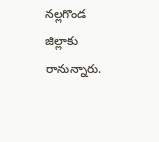నల్లగొండ జిల్లాకు రానున్నారు.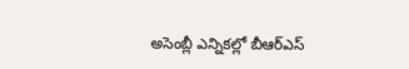అసెంబ్లీ ఎన్నికల్లో బీఆర్ఎస్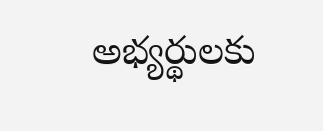అభ్యర్థులకు